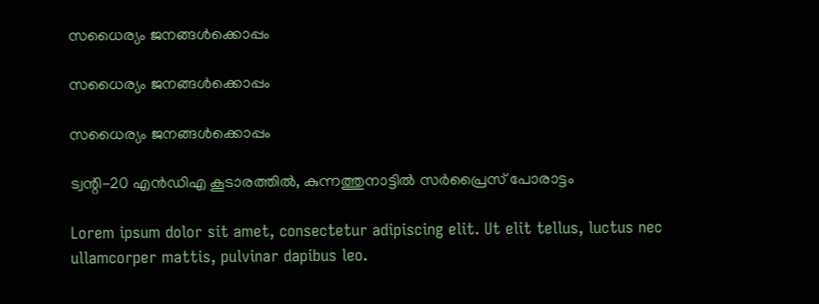സധൈര്യം ജനങ്ങൾക്കൊപ്പം

സധൈര്യം ജനങ്ങൾക്കൊപ്പം

സധൈര്യം ജനങ്ങൾക്കൊപ്പം

ട്വന്റി-20 എൻഡിഎ കൂടാരത്തിൽ, കുന്നത്തുനാട്ടിൽ സർപ്രൈസ് പോരാട്ടം

Lorem ipsum dolor sit amet, consectetur adipiscing elit. Ut elit tellus, luctus nec ullamcorper mattis, pulvinar dapibus leo.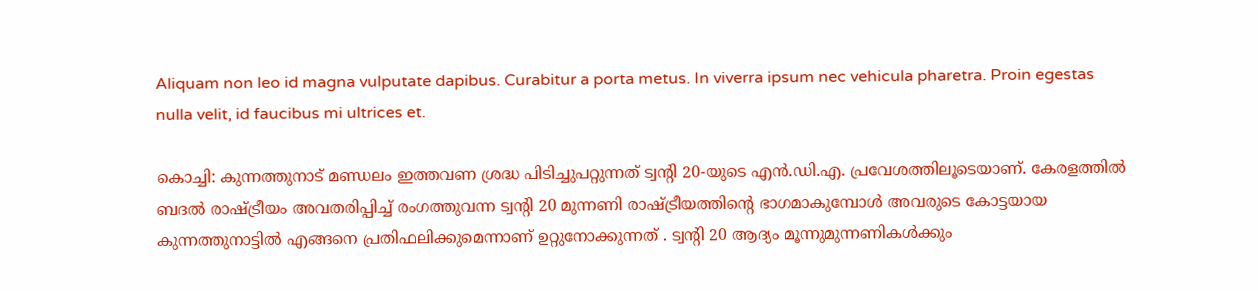Aliquam non leo id magna vulputate dapibus. Curabitur a porta metus. In viverra ipsum nec vehicula pharetra. Proin egestas nulla velit, id faucibus mi ultrices et.

കൊച്ചി: കുന്നത്തുനാട് മണ്ഡലം ഇത്തവണ ശ്രദ്ധ പിടിച്ചുപറ്റുന്നത് ട്വന്റി 20-യുടെ എൻ.ഡി.എ. പ്രവേശത്തിലൂടെയാണ്. കേരളത്തിൽ ബദൽ രാഷ്ട്രീയം അവതരിപ്പിച്ച് രംഗത്തുവന്ന ട്വന്റി 20 മുന്നണി രാഷ്ട്രീയത്തിന്റെ ഭാഗമാകുമ്പോൾ അവരുടെ കോട്ടയായ കുന്നത്തുനാട്ടിൽ എങ്ങനെ പ്രതിഫലിക്കുമെന്നാണ് ഉറ്റുനോക്കുന്നത് . ട്വന്റി 20 ആദ്യം മൂന്നുമുന്നണികൾക്കും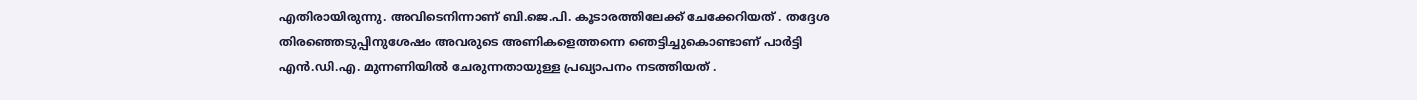എതിരായിരുന്നു. അവിടെനിന്നാണ് ബി.ജെ.പി. കൂടാരത്തിലേക്ക് ചേക്കേറിയത് . തദ്ദേശ തിരഞ്ഞെടുപ്പിനുശേഷം അവരുടെ അണികളെത്തന്നെ ഞെട്ടിച്ചുകൊണ്ടാണ് പാർട്ടി എൻ.ഡി.എ. മുന്നണിയിൽ ചേരുന്നതായുള്ള പ്രഖ്യാപനം നടത്തിയത് .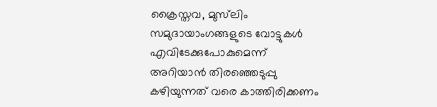ക്രൈസ്തവ, മുസ്‌ലിം സമുദായാംഗങ്ങളുടെ വോട്ടുകൾ എവിടേക്കുപോകുമെന്ന് അറിയാൻ തിരഞ്ഞെടുപ്പു കഴിയുന്നത് വരെ കാത്തിരിക്കണം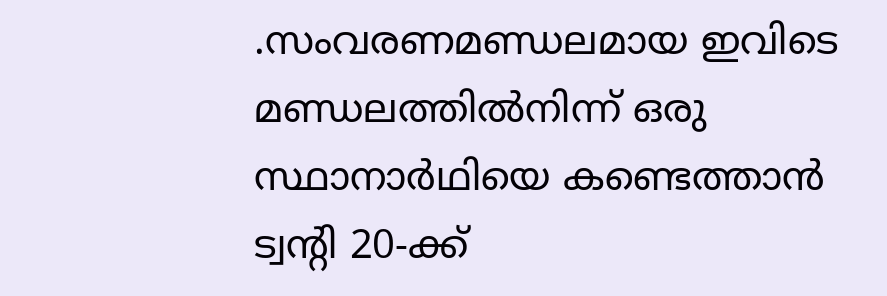.സംവരണമണ്ഡലമായ ഇവിടെ മണ്ഡലത്തിൽനിന്ന് ഒരു സ്ഥാനാർഥിയെ കണ്ടെത്താൻ ട്വന്റി 20-ക്ക്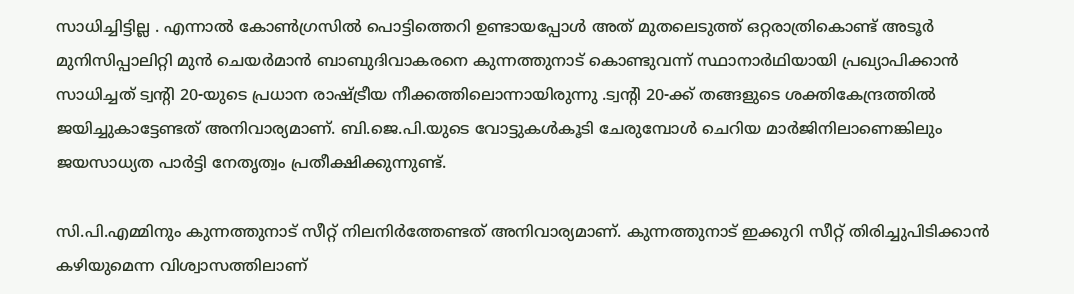സാധിച്ചിട്ടില്ല . എന്നാൽ കോൺഗ്രസിൽ പൊട്ടിത്തെറി ഉണ്ടായപ്പോൾ അത് മുതലെടുത്ത് ഒറ്റരാത്രികൊണ്ട് അടൂർ മുനിസിപ്പാലിറ്റി മുൻ ചെയർമാൻ ബാബുദിവാകരനെ കുന്നത്തുനാട് കൊണ്ടുവന്ന് സ്ഥാനാർഥിയായി പ്രഖ്യാപിക്കാൻ സാധിച്ചത് ട്വന്റി 20-യുടെ പ്രധാന രാഷ്ട്രീയ നീക്കത്തിലൊന്നായിരുന്നു .ട്വന്റി 20-ക്ക് തങ്ങളുടെ ശക്തികേന്ദ്രത്തിൽ ജയിച്ചുകാട്ടേണ്ടത് അനിവാര്യമാണ്. ബി.ജെ.പി.യുടെ വോട്ടുകൾകൂടി ചേരുമ്പോൾ ചെറിയ മാർജിനിലാണെങ്കിലും ജയസാധ്യത പാർട്ടി നേതൃത്വം പ്രതീക്ഷിക്കുന്നുണ്ട്.

സി.പി.എമ്മിനും കുന്നത്തുനാട് സീറ്റ് നിലനിർത്തേണ്ടത് അനിവാര്യമാണ്. കുന്നത്തുനാട് ഇക്കുറി സീറ്റ് തിരിച്ചുപിടിക്കാൻ കഴിയുമെന്ന വിശ്വാസത്തിലാണ്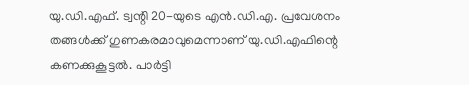യു.ഡി.എഫ്. ട്വന്റി 20-യുടെ എൻ.ഡി.എ. പ്രവേശനം തങ്ങൾക്ക് ഗുണകരമാവുമെന്നാണ് യു.ഡി.എഫിന്റെ കണക്കുകൂട്ടൽ. പാർട്ടി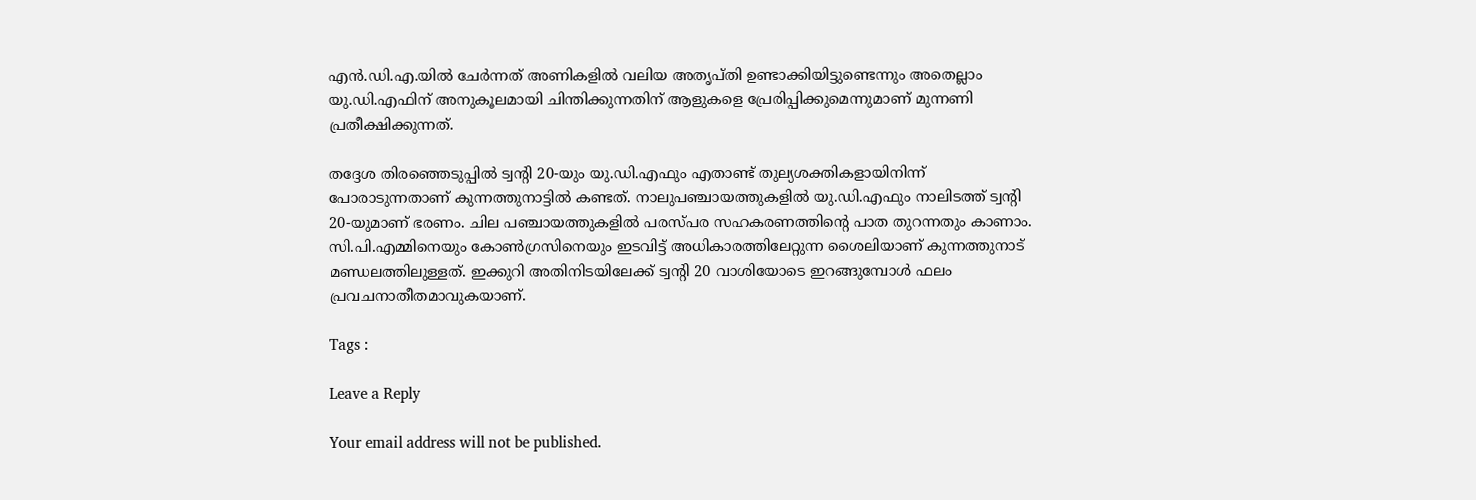എൻ.ഡി.എ.യിൽ ചേർന്നത് അണികളിൽ വലിയ അതൃപ്തി ഉണ്ടാക്കിയിട്ടുണ്ടെന്നും അതെല്ലാം യു.ഡി.എഫിന് അനുകൂലമായി ചിന്തിക്കുന്നതിന് ആളുകളെ പ്രേരിപ്പിക്കുമെന്നുമാണ് മുന്നണി പ്രതീക്ഷിക്കുന്നത്.

തദ്ദേശ തിരഞ്ഞെടുപ്പിൽ ട്വന്റി 20-യും യു.ഡി.എഫും എതാണ്ട് തുല്യശക്തികളായിനിന്ന് പോരാടുന്നതാണ് കുന്നത്തുനാട്ടിൽ കണ്ടത്. നാലുപഞ്ചായത്തുകളിൽ യു.ഡി.എഫും നാലിടത്ത് ട്വന്റി 20-യുമാണ് ഭരണം. ചില പഞ്ചായത്തുകളിൽ പരസ്പര സഹകരണത്തിന്റെ പാത തുറന്നതും കാണാം. സി.പി.എമ്മിനെയും കോൺഗ്രസിനെയും ഇടവിട്ട് അധികാരത്തിലേറ്റുന്ന ശൈലിയാണ് കുന്നത്തുനാട് മണ്ഡലത്തിലുള്ളത്. ഇക്കുറി അതിനിടയിലേക്ക് ട്വന്റി 20 വാശിയോടെ ഇറങ്ങുമ്പോൾ ഫലം പ്രവചനാതീതമാവുകയാണ്.

Tags :

Leave a Reply

Your email address will not be published.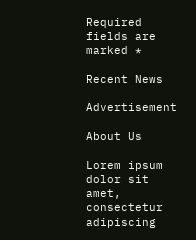Required fields are marked *

Recent News

Advertisement

About Us

Lorem ipsum dolor sit amet, consectetur adipiscing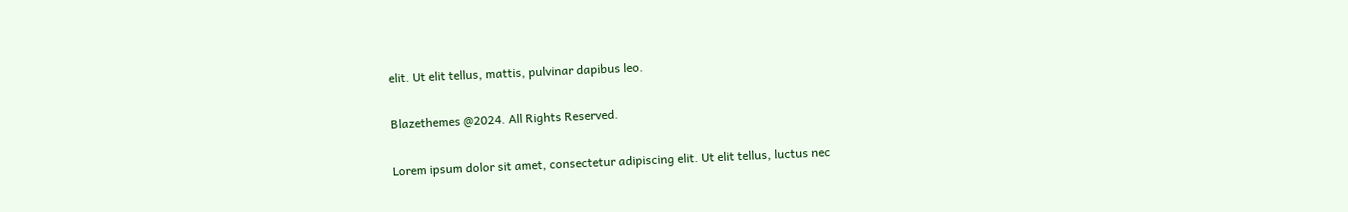elit. Ut elit tellus, mattis, pulvinar dapibus leo.

Blazethemes @2024. All Rights Reserved.

Lorem ipsum dolor sit amet, consectetur adipiscing elit. Ut elit tellus, luctus nec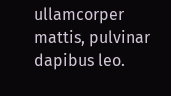ullamcorper mattis, pulvinar dapibus leo.